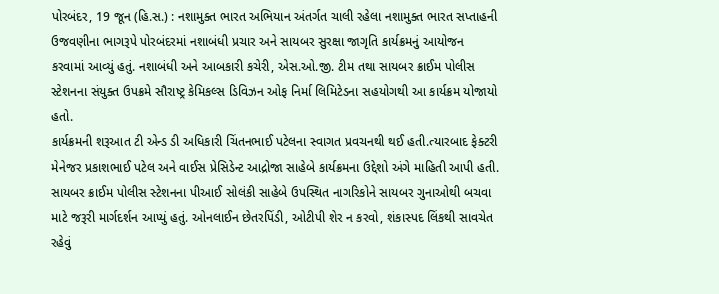પોરબંદર, 19 જૂન (હિ.સ.) : નશામુક્ત ભારત અભિયાન અંતર્ગત ચાલી રહેલા નશામુક્ત ભારત સપ્તાહની ઉજવણીના ભાગરૂપે પોરબંદરમાં નશાબંધી પ્રચાર અને સાયબર સુરક્ષા જાગૃતિ કાર્યક્રમનું આયોજન કરવામાં આવ્યું હતું. નશાબંધી અને આબકારી કચેરી, એસ.ઓ.જી. ટીમ તથા સાયબર ક્રાઈમ પોલીસ સ્ટેશનના સંયુક્ત ઉપક્રમે સૌરાષ્ટ્ર કેમિકલ્સ ડિવિઝન ઓફ નિર્મા લિમિટેડના સહયોગથી આ કાર્યક્રમ યોજાયો હતો.
કાર્યક્રમની શરૂઆત ટી એન્ડ ડી અધિકારી ચિંતનભાઈ પટેલના સ્વાગત પ્રવચનથી થઈ હતી.ત્યારબાદ ફેક્ટરી મેનેજર પ્રકાશભાઈ પટેલ અને વાઈસ પ્રેસિડેન્ટ આદ્રોજા સાહેબે કાર્યક્રમના ઉદ્દેશો અંગે માહિતી આપી હતી. સાયબર ક્રાઈમ પોલીસ સ્ટેશનના પીઆઈ સોલંકી સાહેબે ઉપસ્થિત નાગરિકોને સાયબર ગુનાઓથી બચવા માટે જરૂરી માર્ગદર્શન આપ્યું હતું. ઓનલાઈન છેતરપિંડી, ઓટીપી શેર ન કરવો, શંકાસ્પદ લિંકથી સાવચેત રહેવું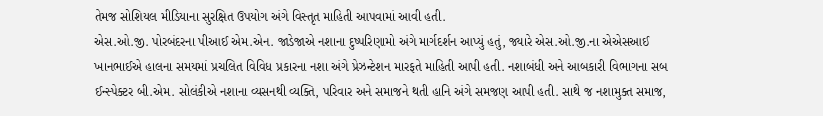તેમજ સોશિયલ મીડિયાના સુરક્ષિત ઉપયોગ અંગે વિસ્તૃત માહિતી આપવામાં આવી હતી.
એસ.ઓ.જી. પોરબંદરના પીઆઈ એમ.એન. જાડેજાએ નશાના દુષ્પરિણામો અંગે માર્ગદર્શન આપ્યું હતું, જ્યારે એસ.ઓ.જી.ના એએસઆઈ ખાનભાઈએ હાલના સમયમાં પ્રચલિત વિવિધ પ્રકારના નશા અંગે પ્રેઝન્ટેશન મારફતે માહિતી આપી હતી. નશાબંધી અને આબકારી વિભાગના સબ ઈન્સ્પેક્ટર બી.એમ. સોલંકીએ નશાના વ્યસનથી વ્યક્તિ, પરિવાર અને સમાજને થતી હાનિ અંગે સમજણ આપી હતી. સાથે જ નશામુક્ત સમાજ,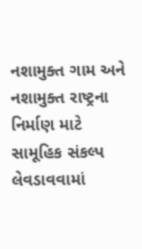નશામુક્ત ગામ અને નશામુક્ત રાષ્ટ્રના નિર્માણ માટે સામૂહિક સંકલ્પ લેવડાવવામાં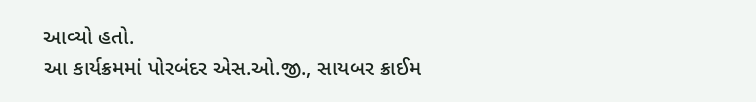આવ્યો હતો.
આ કાર્યક્રમમાં પોરબંદર એસ.ઓ.જી., સાયબર ક્રાઈમ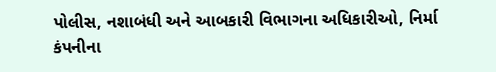પોલીસ, નશાબંધી અને આબકારી વિભાગના અધિકારીઓ, નિર્મા કંપનીના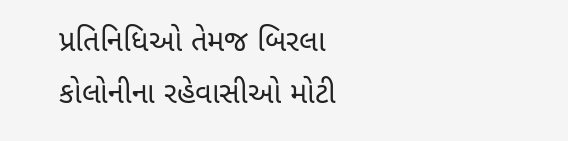પ્રતિનિધિઓ તેમજ બિરલા કોલોનીના રહેવાસીઓ મોટી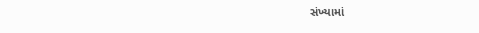સંખ્યામાં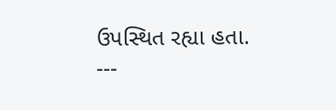ઉપસ્થિત રહ્યા હતા.
---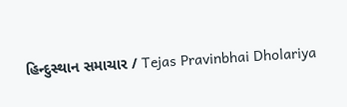હિન્દુસ્થાન સમાચાર / Tejas Pravinbhai Dholariya